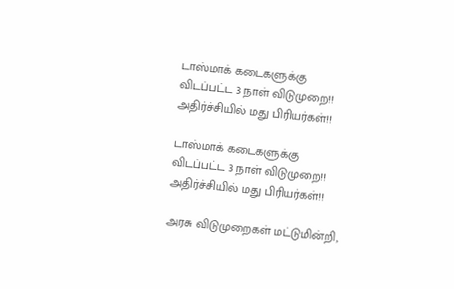டாஸ்மாக் கடைகளுக்கு விடப்பட்ட 3 நாள் விடுமுறை!! அதிர்ச்சியில் மது பிரியர்கள்!!

டாஸ்மாக் கடைகளுக்கு விடப்பட்ட 3 நாள் விடுமுறை!! அதிர்ச்சியில் மது பிரியர்கள்!!

அரசு விடுமுறைகள் மட்டுமின்றி,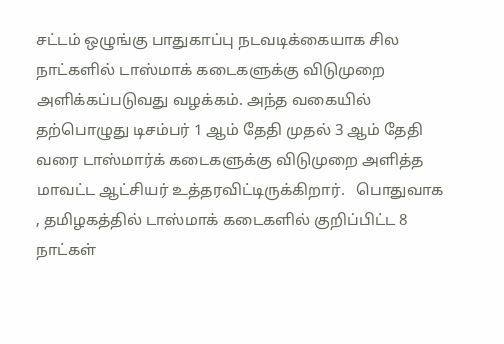சட்டம் ஒழுங்கு பாதுகாப்பு நடவடிக்கையாக சில நாட்களில் டாஸ்மாக் கடைகளுக்கு விடுமுறை அளிக்கப்படுவது வழக்கம். அந்த வகையில் தற்பொழுது டிசம்பர் 1 ஆம் தேதி முதல் 3 ஆம் தேதி வரை டாஸ்மார்க் கடைகளுக்கு விடுமுறை அளித்த மாவட்ட ஆட்சியர் உத்தரவிட்டிருக்கிறார்.   பொதுவாக , தமிழகத்தில் டாஸ்மாக் கடைகளில் குறிப்பிட்ட 8 நாட்கள்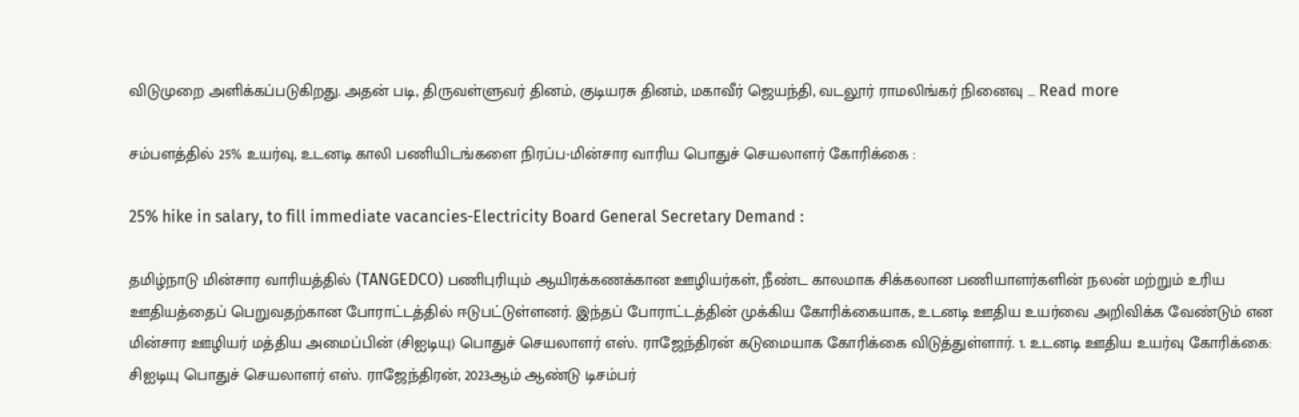விடுமுறை அளிக்கப்படுகிறது. அதன் படி, திருவள்ளுவர் தினம், குடியரசு தினம், மகாவீர் ஜெயந்தி, வடலூர் ராமலிங்கர் நினைவு … Read more

சம்பளத்தில் 25% உயர்வு, உடனடி காலி பணியிடங்களை நிரப்ப-மின்சார வாரிய பொதுச் செயலாளர் கோரிக்கை :

25% hike in salary, to fill immediate vacancies-Electricity Board General Secretary Demand :

தமிழ்நாடு மின்சார வாரியத்தில் (TANGEDCO) பணிபுரியும் ஆயிரக்கணக்கான ஊழியர்கள், நீண்ட காலமாக சிக்கலான பணியாளர்களின் நலன் மற்றும் உரிய ஊதியத்தைப் பெறுவதற்கான போராட்டத்தில் ஈடுபட்டுள்ளனர். இந்தப் போராட்டத்தின் முக்கிய கோரிக்கையாக, உடனடி ஊதிய உயர்வை அறிவிக்க வேண்டும் என மின்சார ஊழியர் மத்திய அமைப்பின் (சிஐடியு) பொதுச் செயலாளர் எஸ். ராஜேந்திரன் கடுமையாக கோரிக்கை விடுத்துள்ளார். 1. உடனடி ஊதிய உயர்வு கோரிக்கை: சிஐடியு பொதுச் செயலாளர் எஸ். ராஜேந்திரன், 2023ஆம் ஆண்டு டிசம்பர்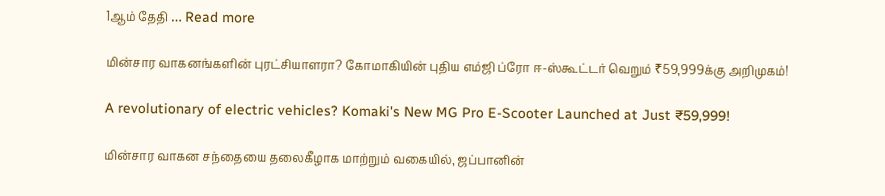1ஆம் தேதி … Read more

மின்சார வாகனங்களின் புரட்சியாளரா? கோமாகியின் புதிய எம்ஜி ப்ரோ ஈ-ஸ்கூட்டர் வெறும் ₹59,999க்கு அறிமுகம்!

A revolutionary of electric vehicles? Komaki's New MG Pro E-Scooter Launched at Just ₹59,999!

மின்சார வாகன சந்தையை தலைகீழாக மாற்றும் வகையில், ஜப்பானின்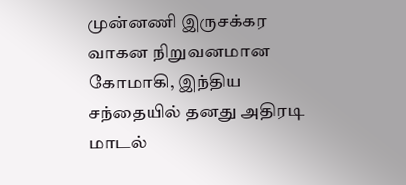முன்னணி இருசக்கர வாகன நிறுவனமான கோமாகி, இந்திய சந்தையில் தனது அதிரடி மாடல்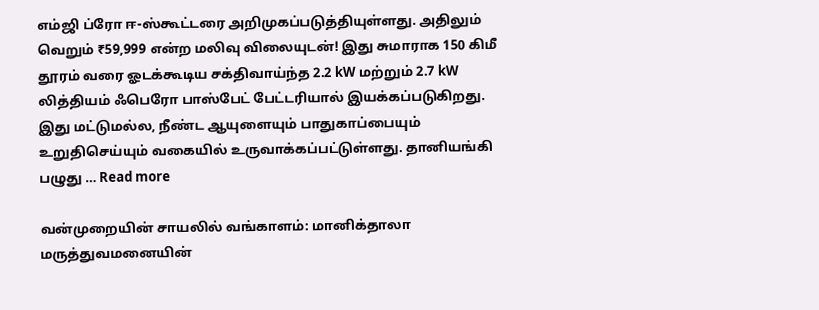எம்ஜி ப்ரோ ஈ-ஸ்கூட்டரை அறிமுகப்படுத்தியுள்ளது. அதிலும் வெறும் ₹59,999 என்ற மலிவு விலையுடன்! இது சுமாராக 150 கிமீ தூரம் வரை ஓடக்கூடிய சக்திவாய்ந்த 2.2 kW மற்றும் 2.7 kW லித்தியம் ஃபெரோ பாஸ்பேட் பேட்டரியால் இயக்கப்படுகிறது. இது மட்டுமல்ல, நீண்ட ஆயுளையும் பாதுகாப்பையும் உறுதிசெய்யும் வகையில் உருவாக்கப்பட்டுள்ளது. தானியங்கி பழுது … Read more

வன்முறையின் சாயலில் வங்காளம்: மானிக்தாலா மருத்துவமனையின்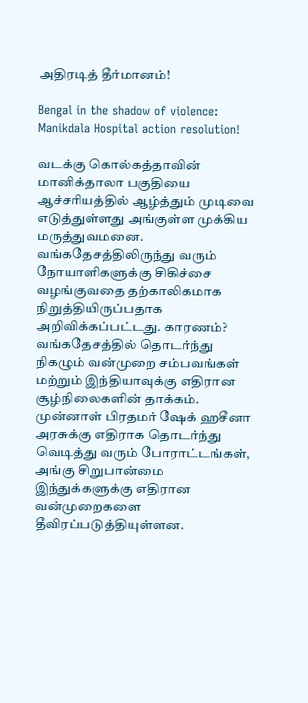அதிரடித் தீர்மானம்!

Bengal in the shadow of violence: Manikdala Hospital action resolution!

வடக்கு கொல்கத்தாவின் மானிக்தாலா பகுதியை ஆச்சரியத்தில் ஆழ்த்தும் முடிவை எடுத்துள்ளது அங்குள்ள முக்கிய மருத்துவமனை. வங்கதேசத்திலிருந்து வரும் நோயாளிகளுக்கு சிகிச்சை வழங்குவதை தற்காலிகமாக நிறுத்தியிருப்பதாக அறிவிக்கப்பட்டது. காரணம்? வங்கதேசத்தில் தொடர்ந்து நிகழும் வன்முறை சம்பவங்கள் மற்றும் இந்தியாவுக்கு எதிரான சூழ்நிலைகளின் தாக்கம். முன்னாள் பிரதமர் ஷேக் ஹசீனா அரசுக்கு எதிராக தொடர்ந்து வெடித்து வரும் போராட்டங்கள், அங்கு சிறுபான்மை இந்துக்களுக்கு எதிரான வன்முறைகளை தீவிரப்படுத்தியுள்ளன.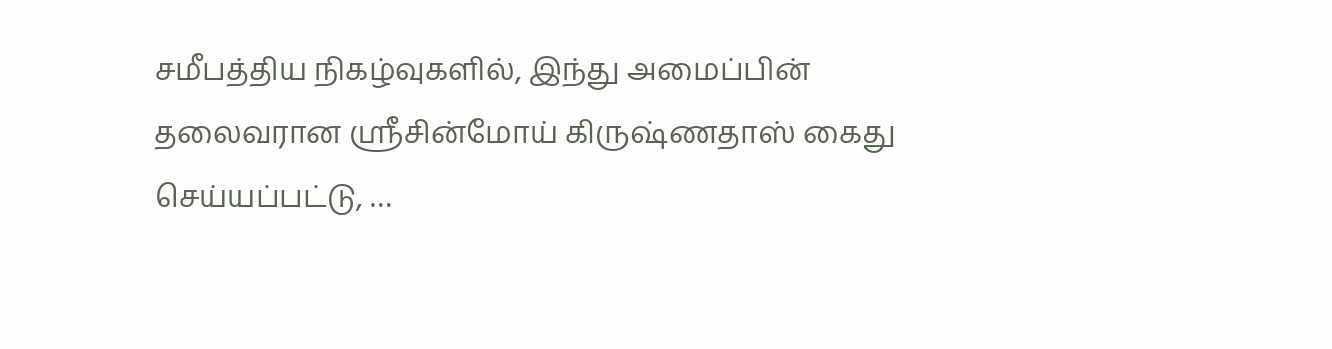சமீபத்திய நிகழ்வுகளில், இந்து அமைப்பின் தலைவரான ஸ்ரீசின்மோய் கிருஷ்ணதாஸ் கைது செய்யப்பட்டு, …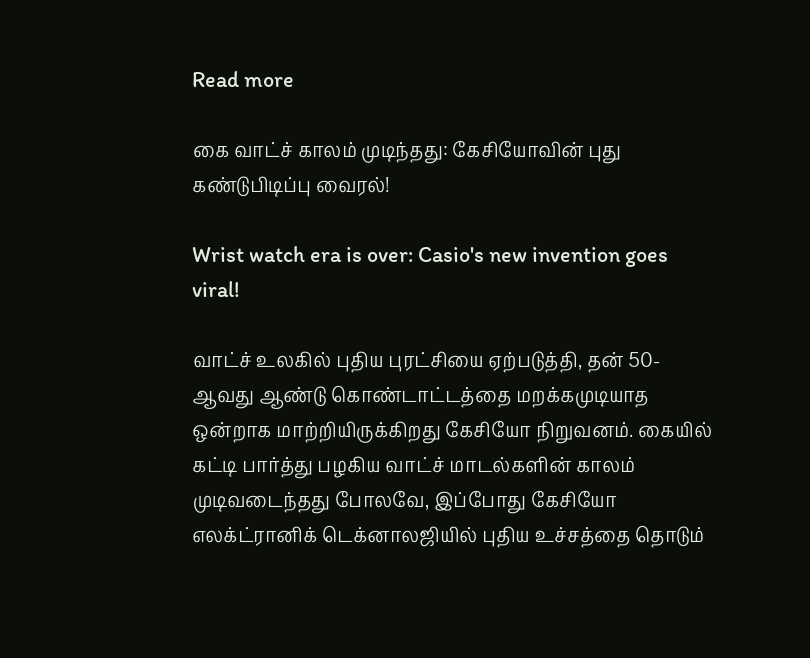Read more

கை வாட்ச் காலம் முடிந்தது: கேசியோவின் புது கண்டுபிடிப்பு வைரல்!

Wrist watch era is over: Casio's new invention goes viral!

வாட்ச் உலகில் புதிய புரட்சியை ஏற்படுத்தி, தன் 50-ஆவது ஆண்டு கொண்டாட்டத்தை மறக்கமுடியாத ஒன்றாக மாற்றியிருக்கிறது கேசியோ நிறுவனம். கையில் கட்டி பார்த்து பழகிய வாட்ச் மாடல்களின் காலம் முடிவடைந்தது போலவே, இப்போது கேசியோ எலக்ட்ரானிக் டெக்னாலஜியில் புதிய உச்சத்தை தொடும்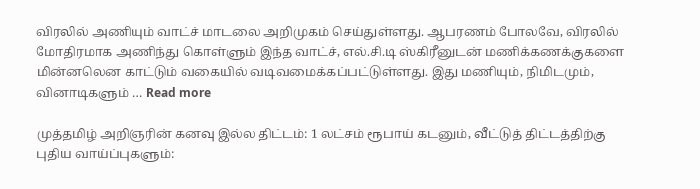விரலில் அணியும் வாட்ச் மாடலை அறிமுகம் செய்துள்ளது. ஆபரணம் போலவே, விரலில் மோதிரமாக அணிந்து கொள்ளும் இந்த வாட்ச், எல்.சி.டி ஸ்கிரீனுடன் மணிக்கணக்குகளை மின்னலென காட்டும் வகையில் வடிவமைக்கப்பட்டுள்ளது. இது மணியும், நிமிடமும், வினாடிகளும் … Read more

முத்தமிழ் அறிஞரின் கனவு இல்ல திட்டம்: 1 லட்சம் ரூபாய் கடனும், வீட்டுத் திட்டத்திற்கு புதிய வாய்ப்புகளும்: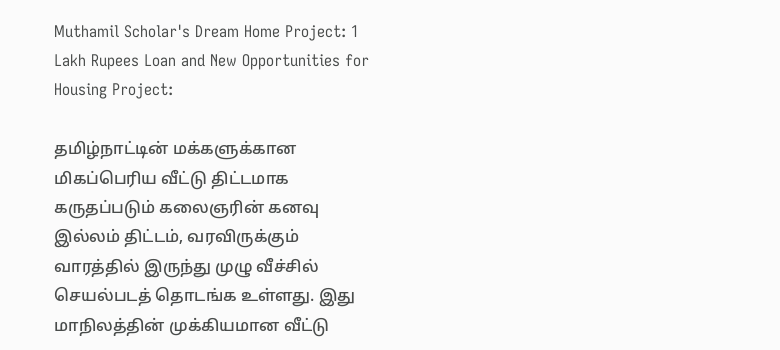Muthamil Scholar's Dream Home Project: 1 Lakh Rupees Loan and New Opportunities for Housing Project:

தமிழ்நாட்டின் மக்களுக்கான மிகப்பெரிய வீட்டு திட்டமாக கருதப்படும் கலைஞரின் கனவு இல்லம் திட்டம், வரவிருக்கும் வாரத்தில் இருந்து முழு வீச்சில் செயல்படத் தொடங்க உள்ளது. இது மாநிலத்தின் முக்கியமான வீட்டு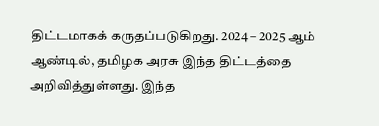திட்டமாகக் கருதப்படுகிறது. 2024 – 2025 ஆம் ஆண்டில், தமிழக அரசு இந்த திட்டத்தை அறிவித்துள்ளது. இந்த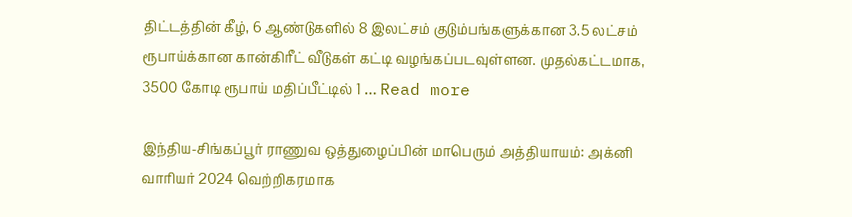திட்டத்தின் கீழ், 6 ஆண்டுகளில் 8 இலட்சம் குடும்பங்களுக்கான 3.5 லட்சம் ரூபாய்க்கான கான்கிரீட் வீடுகள் கட்டி வழங்கப்படவுள்ளன. முதல்கட்டமாக, 3500 கோடி ரூபாய் மதிப்பீட்டில் 1 … Read more

இந்திய-சிங்கப்பூர் ராணுவ ஒத்துழைப்பின் மாபெரும் அத்தியாயம்: அக்னி வாரியர் 2024 வெற்றிகரமாக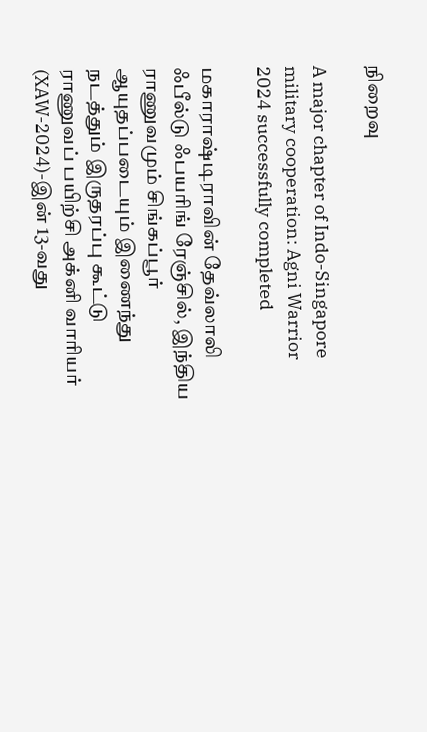நிறைவு

A major chapter of Indo-Singapore military cooperation: Agni Warrior 2024 successfully completed

மகாராஷ்டிராவின் தேவ்லாலி ஃபீல்டு ஃபயரிங் ரேஞ்சில், இந்திய ராணுவமும் சிங்கப்பூர் ஆயுதப்படையும் இணைந்து நடத்தும் இருதரப்பு கூட்டு ராணுவப் பயிற்சி அக்னி வாரியர் (XAW-2024)-இன் 13-வது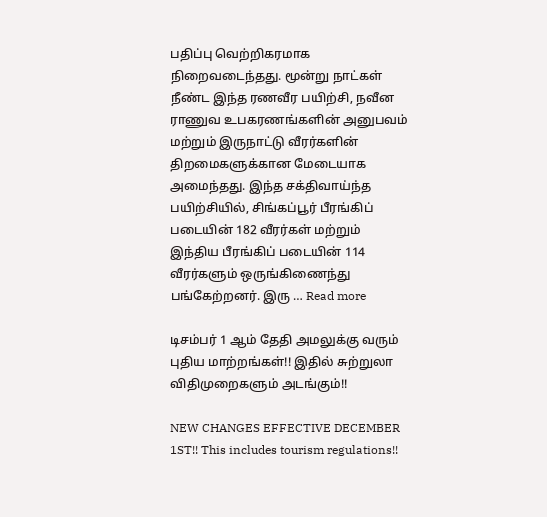பதிப்பு வெற்றிகரமாக நிறைவடைந்தது. மூன்று நாட்கள் நீண்ட இந்த ரணவீர பயிற்சி, நவீன ராணுவ உபகரணங்களின் அனுபவம் மற்றும் இருநாட்டு வீரர்களின் திறமைகளுக்கான மேடையாக அமைந்தது. இந்த சக்திவாய்ந்த பயிற்சியில், சிங்கப்பூர் பீரங்கிப் படையின் 182 வீரர்கள் மற்றும் இந்திய பீரங்கிப் படையின் 114 வீரர்களும் ஒருங்கிணைந்து பங்கேற்றனர். இரு … Read more

டிசம்பர் 1 ஆம் தேதி அமலுக்கு வரும் புதிய மாற்றங்கள்!! இதில் சுற்றுலா விதிமுறைகளும் அடங்கும்!!

NEW CHANGES EFFECTIVE DECEMBER 1ST!! This includes tourism regulations!!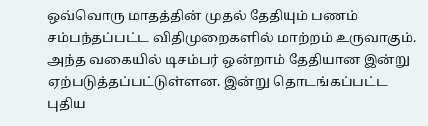ஒவ்வொரு மாதத்தின் முதல் தேதியும் பணம் சம்பந்தப்பட்ட விதிமுறைகளில் மாற்றம் உருவாகும். அந்த வகையில் டிசம்பர் ஒன்றாம் தேதியான இன்று ஏற்படுத்தப்பட்டுள்ளன. இன்று தொடங்கப்பட்ட புதிய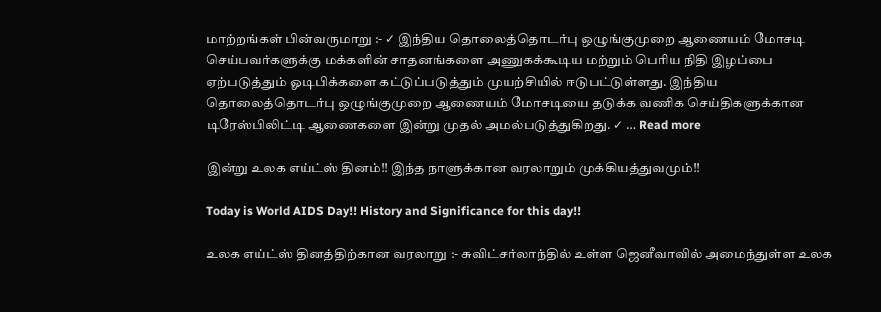மாற்றங்கள் பின்வருமாறு :- ✓ இந்திய தொலைத்தொடர்பு ஒழுங்குமுறை ஆணையம் மோசடி செய்பவர்களுக்கு மக்களின் சாதனங்களை அணுகக்கூடிய மற்றும் பெரிய நிதி இழப்பை ஏற்படுத்தும் ஓடிபிக்களை கட்டுப்படுத்தும் முயற்சியில் ஈடுபட்டுள்ளது. இந்திய தொலைத்தொடர்பு ஒழுங்குமுறை ஆணையம் மோசடியை தடுக்க வணிக செய்திகளுக்கான டிரேஸ்பிலிட்டி ஆணைகளை இன்று முதல் அமல்படுத்துகிறது. ✓ … Read more

இன்று உலக எய்ட்ஸ் தினம்!! இந்த நாளுக்கான வரலாறும் முக்கியத்துவமும்!!

Today is World AIDS Day!! History and Significance for this day!!

உலக எய்ட்ஸ் தினத்திற்கான வரலாறு :- சுவிட்சர்லாந்தில் உள்ள ஜெனீவாவில் அமைந்துள்ள உலக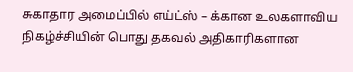சுகாதார அமைப்பில் எய்ட்ஸ் – க்கான உலகளாவிய நிகழ்ச்சியின் பொது தகவல் அதிகாரிகளான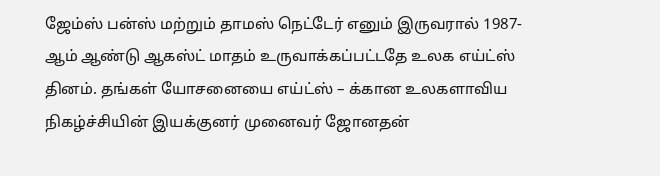ஜேம்ஸ் பன்ஸ் மற்றும் தாமஸ் நெட்டேர் எனும் இருவரால் 1987-ஆம் ஆண்டு ஆகஸ்ட் மாதம் உருவாக்கப்பட்டதே உலக எய்ட்ஸ் தினம். தங்கள் யோசனையை எய்ட்ஸ் – க்கான உலகளாவிய நிகழ்ச்சியின் இயக்குனர் முனைவர் ஜோனதன்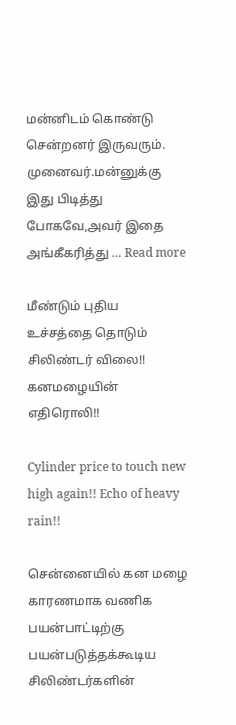மன்னிடம் கொண்டு சென்றனர் இருவரும். முனைவர்.மன்னுக்கு இது பிடித்து போகவே,அவர் இதை அங்கீகரித்து … Read more

மீண்டும் புதிய உச்சத்தை தொடும் சிலிண்டர் விலை!! கனமழையின் எதிரொலி!!

Cylinder price to touch new high again!! Echo of heavy rain!!

சென்னையில் கன மழை காரணமாக வணிக பயன்பாட்டிற்கு பயன்படுத்தக்கூடிய சிலிண்டர்களின்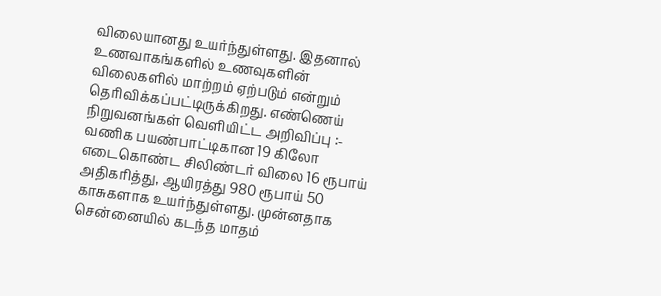விலையானது உயர்ந்துள்ளது. இதனால் உணவாகங்களில் உணவுகளின் விலைகளில் மாற்றம் ஏற்படும் என்றும் தெரிவிக்கப்பட்டிருக்கிறது. எண்ணெய் நிறுவனங்கள் வெளியிட்ட அறிவிப்பு :- வணிக பயண்பாட்டிகான 19 கிலோ எடைகொண்ட சிலிண்டர் விலை 16 ரூபாய் அதிகரித்து, ஆயிரத்து 980 ரூபாய் 50 காசுகளாக உயர்ந்துள்ளது. முன்னதாக சென்னையில் கடந்த மாதம்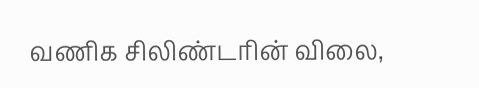வணிக சிலிண்டரின் விலை,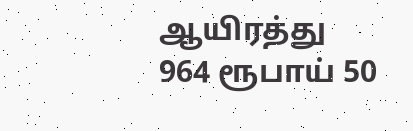ஆயிரத்து 964 ரூபாய் 50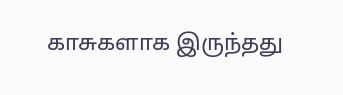காசுகளாக இருந்தது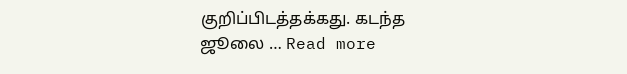குறிப்பிடத்தக்கது. கடந்த ஜூலை … Read more